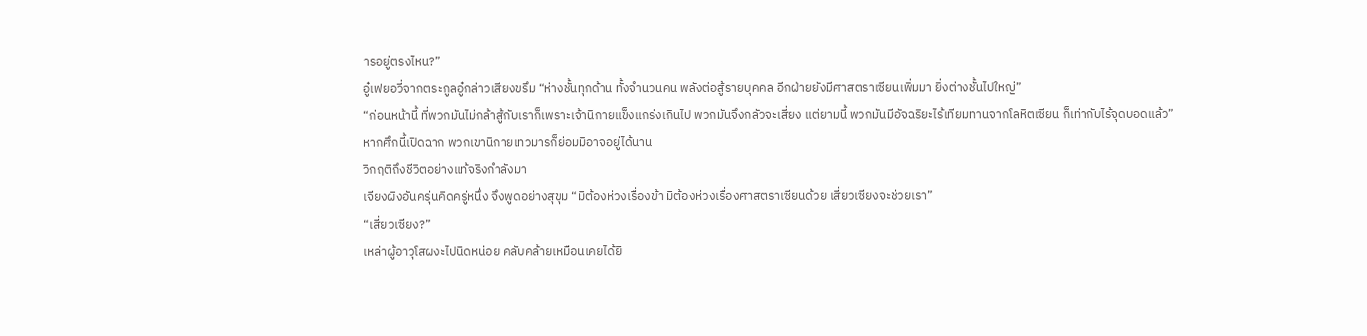ารอยู่ตรงไหน?”
อู๋เฟยอวี่จากตระกูลอู๋กล่าวเสียงขรึม “ห่างชั้นทุกด้าน ทั้งจำนวนคน พลังต่อสู้รายบุคคล อีกฝ่ายยังมีศาสตราเซียนเพิ่มมา ยิ่งต่างชั้นไปใหญ่”
“ก่อนหน้านี้ ที่พวกมันไม่กล้าสู้กับเราก็เพราะเจ้านิกายแข็งแกร่งเกินไป พวกมันจึงกลัวจะเสี่ยง แต่ยามนี้ พวกมันมีอัจฉริยะไร้เทียมทานจากโลหิตเซียน ก็เท่ากับไร้จุดบอดแล้ว”
หากศึกนี้เปิดฉาก พวกเขานิกายเทวมารก็ย่อมมิอาจอยู่ได้นาน
วิกฤติถึงชีวิตอย่างแท้จริงกำลังมา
เจียงผิงอันครุ่นคิดครู่หนึ่ง จึงพูดอย่างสุขุม “มิต้องห่วงเรื่องข้า มิต้องห่วงเรื่องศาสตราเซียนด้วย เสี่ยวเซียงจะช่วยเรา”
“เสี่ยวเซียง?”
เหล่าผู้อาวุโสผงะไปนิดหน่อย คลับคล้ายเหมือนเคยได้ยิ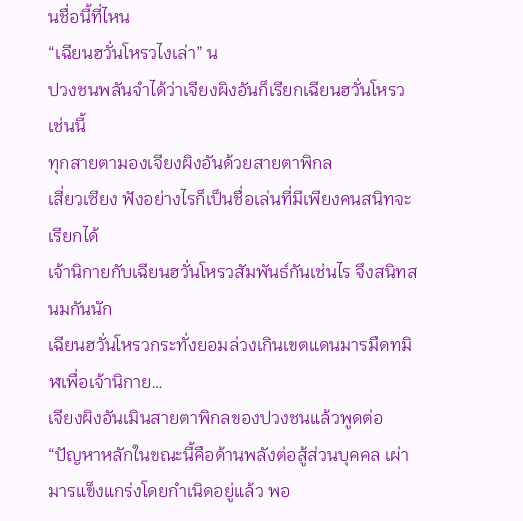นชื่อนี้ที่ไหน
“เฉียนฮวั่นโหรวไงเล่า” น
ปวงชนพลันจำได้ว่าเจียงผิงอันก็เรียกเฉียนฮวั่นโหรวเช่นนี้
ทุกสายตามองเจียงผิงอันด้วยสายตาพิกล
เสี่ยวเซียง ฟังอย่างไรก็เป็นชื่อเล่นที่มีเพียงคนสนิทจะเรียกได้
เจ้านิกายกับเฉียนฮวั่นโหรวสัมพันธ์กันเช่นไร จึงสนิทสนมกันนัก
เฉียนฮวั่นโหรวกระทั่งยอมล่วงเกินเขตแดนมารมืดทมิฬเพื่อเจ้านิกาย…
เจียงผิงอันเมินสายตาพิกลของปวงชนแล้วพูดต่อ
“ปัญหาหลักในขณะนี้คือด้านพลังต่อสู้ส่วนบุคคล เผ่ามารแข็งแกร่งโดยกำเนิดอยู่แล้ว พอ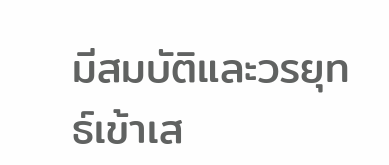มีสมบัติและวรยุทธ์เข้าเส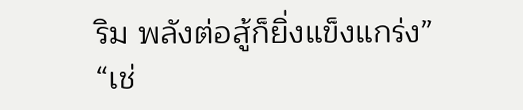ริม พลังต่อสู้ก็ยิ่งแข็งแกร่ง”
“เช่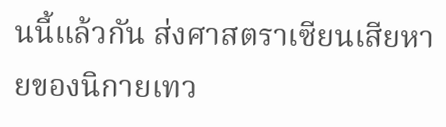นนี้แล้วกัน ส่งศาสตราเซียนเสียหายของนิกายเทว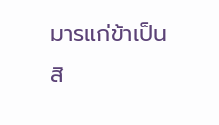มารแก่ข้าเป็นสิ